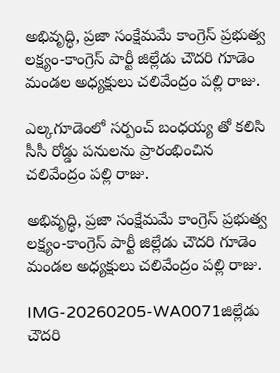అభివృద్ధి, ప్రజా సంక్షేమమే కాంగ్రెస్ ప్రభుత్వ లక్ష్యం-కాంగ్రెస్ పార్టీ జిల్లేడు చౌదరి గూడెం మండల అధ్యక్షులు చలివేంద్రం పల్లి రాజు.

ఎల్కగూడెంలో సర్పంచ్ బంధయ్య తో కలిసి సీసీ రోడ్డు పనులను ప్రారంభించిన చలివేంద్రం పల్లి రాజు.

అభివృద్ధి, ప్రజా సంక్షేమమే కాంగ్రెస్ ప్రభుత్వ లక్ష్యం-కాంగ్రెస్ పార్టీ జిల్లేడు చౌదరి గూడెం మండల అధ్యక్షులు చలివేంద్రం పల్లి రాజు.

IMG-20260205-WA0071జిల్లేడు చౌదరి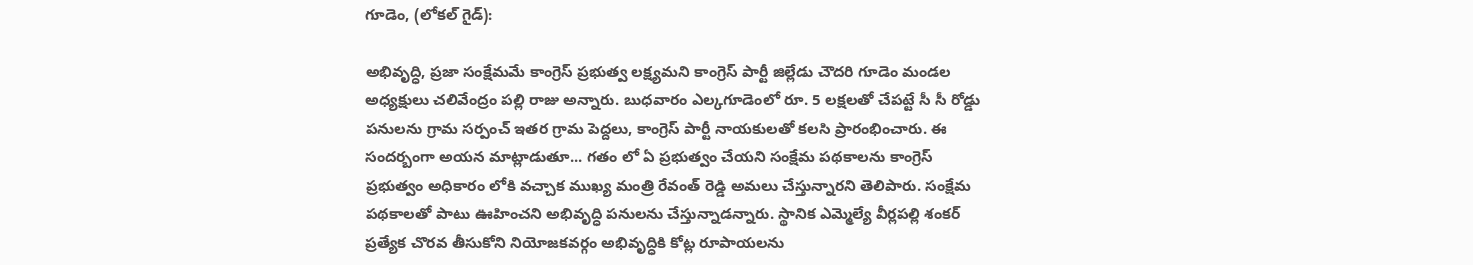గూడెం, (లోకల్ గైడ్):

అభివృద్ధి, ప్రజా సంక్షేమమే కాంగ్రెస్ ప్రభుత్వ లక్ష్యమని కాంగ్రెస్ పార్టీ జిల్లేడు చౌదరి గూడెం మండల అధ్యక్షులు చలివేంద్రం పల్లి రాజు అన్నారు. బుధవారం ఎల్కగూడెంలో రూ. 5 లక్షలతో చేపట్టే సీ సీ రోడ్డు పనులను గ్రామ సర్పంచ్ ఇతర గ్రామ పెద్దలు, కాంగ్రెస్ పార్టీ నాయకులతో కలసి ప్రారంభించారు. ఈ సందర్బంగా అయన మాట్లాడుతూ... గతం లో ఏ ప్రభుత్వం చేయని సంక్షేమ పథకాలను కాంగ్రెస్ ప్రభుత్వం అధికారం లోకి వచ్చాక ముఖ్య మంత్రి రేవంత్ రెడ్డి అమలు చేస్తున్నారని తెలిపారు. సంక్షేమ పథకాలతో పాటు ఊహించని అభివృద్ధి పనులను చేస్తున్నాడన్నారు. స్థానిక ఎమ్మెల్యే వీర్లపల్లి శంకర్ ప్రత్యేక చొరవ తీసుకోని నియోజకవర్గం అభివృద్ధికి కోట్ల రూపాయలను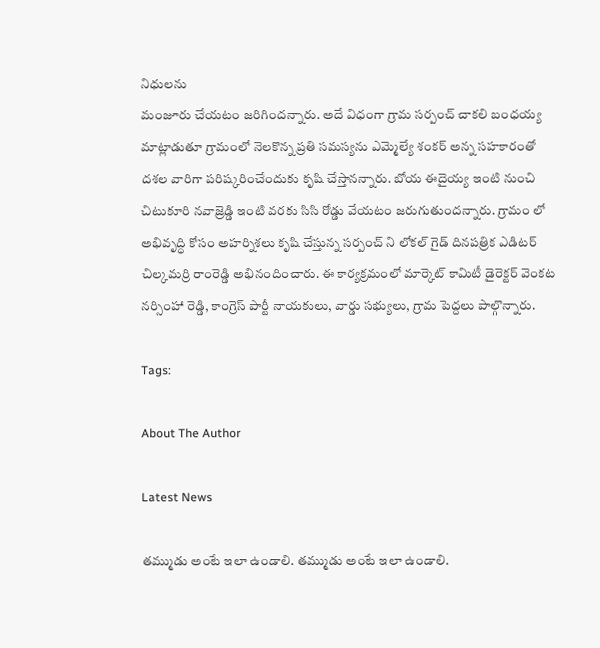నిధులను
మంజూరు చేయటం జరిగిందన్నారు. అదే విధంగా గ్రామ సర్పంచ్ చాకలి బంధయ్య మాట్లాడుతూ గ్రామంలో నెలకొన్న ప్రతి సమస్యను ఎమ్మెల్యే శంకర్ అన్న సహకారంతో దశల వారిగా పరిష్కరించేందుకు కృషి చేస్తానన్నారు. బోయ ఈదైయ్య ఇంటి నుంచి చిటుకూరి నవాజ్రెడ్డి ఇంటి వరకు సిసి రోడ్డు వేయటం జరుగుతుందన్నారు. గ్రామం లో అభివృద్ధి కోసం అహర్నిశలు కృషి చేస్తున్న సర్పంచ్ ని లోకల్ గైడ్ దినపత్రిక ఎడిటర్ చిల్కమర్రి రాంరెడ్డి అభినందించారు. ఈ కార్యక్రమంలో మార్కెట్ కామిటీ డైరెక్టర్ వెంకట నర్సింహా రెడ్డి, కాంగ్రెస్ పార్టీ నాయకులు, వార్డు సభ్యులు, గ్రామ పెద్దలు పాల్గొన్నారు.

Tags:

About The Author

Latest News

తమ్ముడు అంటే ఇలా ఉండాలి. తమ్ముడు అంటే ఇలా ఉండాలి.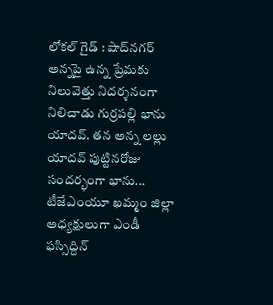లోకల్ గైడ్ : షాద్‌నగర్ అన్నపై ఉన్న ప్రేమకు నిలువెత్తు నిదర్శనంగా నిలిచాడు గుర్రపల్లి భాను యాదవ్. తన అన్న లల్లు యాదవ్ పుట్టినరోజు సందర్భంగా భాను...
టీజేఎంయూ ఖమ్మం జిల్లా అధ్యక్షులుగా ఎండీ ఫస్సిద్దిన్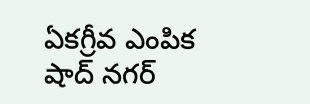ఏకగ్రీవ ఎంపిక
షాద్ నగర్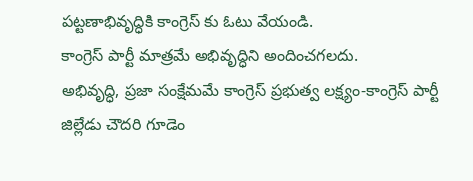పట్టణాభివృద్ధికి కాంగ్రెస్ కు ఓటు వేయండి.
కాంగ్రెస్ పార్టీ మాత్రమే అభివృద్ధిని అందించగలదు.
అభివృద్ధి, ప్రజా సంక్షేమమే కాంగ్రెస్ ప్రభుత్వ లక్ష్యం-కాంగ్రెస్ పార్టీ జిల్లేడు చౌదరి గూడెం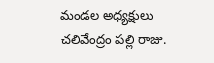మండల అధ్యక్షులు చలివేంద్రం పల్లి రాజు.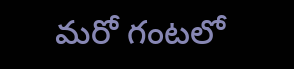మరో గంటలో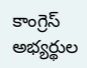కాంగ్రెస్ అభ్యర్థుల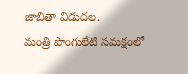జాబితా విడుదల.
మంత్రి పొంగులేటి సమక్షంలో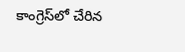కాంగ్రెస్‌లో చేరిన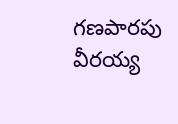గణపారపు వీరయ్య